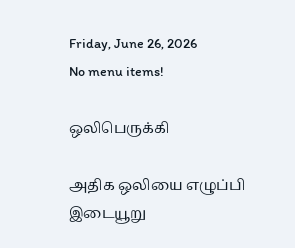Friday, June 26, 2026
No menu items!

ஒலிபெருக்கி

அதிக ஒலியை எழுப்பி இடையூறு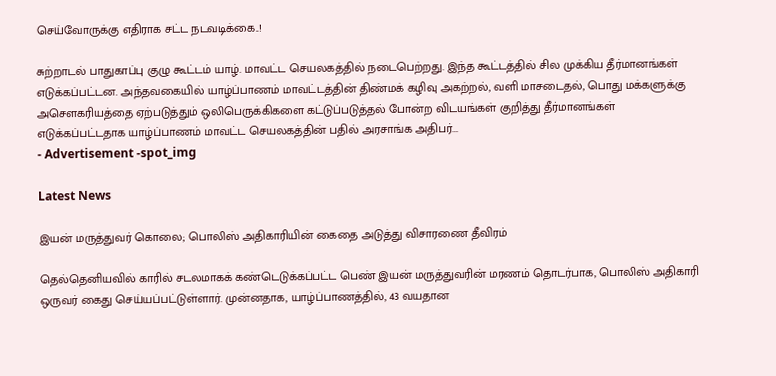செய்வோருக்கு எதிராக சட்ட நடவடிக்கை..!

சுற்றாடல் பாதுகாப்பு குழு கூட்டம் யாழ். மாவட்ட செயலகத்தில் நடைபெற்றது. இந்த கூட்டத்தில் சில முக்கிய தீர்மானங்கள் எடுக்கப்பட்டன. அந்தவகையில் யாழ்ப்பாணம் மாவட்டத்தின் திண்மக் கழிவு அகற்றல், வளி மாசடைதல், பொது மக்களுக்கு அசௌகரியத்தை ஏற்படுத்தும் ஒலிபெருக்கிகளை கட்டுப்படுத்தல் போன்ற விடயங்கள் குறித்து தீர்மானங்கள் எடுக்கப்பட்டதாக யாழ்ப்பாணம் மாவட்ட செயலகத்தின் பதில் அரசாங்க அதிபர்...
- Advertisement -spot_img

Latest News

இயன் மருத்துவர் கொலை; பொலிஸ் அதிகாரியின் கைதை அடுத்து விசாரணை தீவிரம்

தெல்தெனியவில் காரில் சடலமாகக் கண்டெடுக்கப்பட்ட பெண் இயன் மருத்துவரின் மரணம் தொடர்பாக, பொலிஸ் அதிகாரி ஒருவர் கைது செய்யப்பட்டுள்ளார். முன்னதாக, யாழ்ப்பாணத்தில், 43 வயதான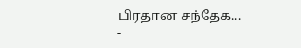பிரதான சந்தேக...
-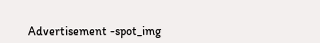Advertisement -spot_img